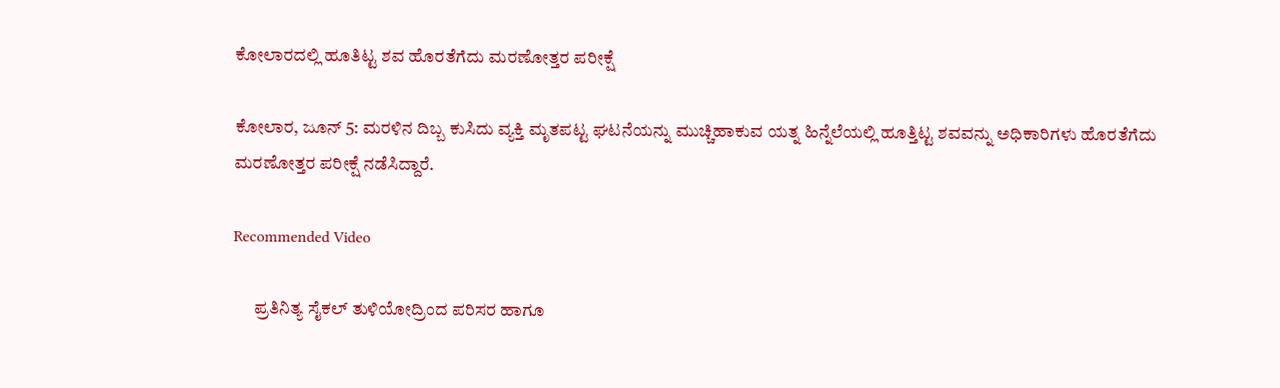ಕೋಲಾರದಲ್ಲಿ ಹೂತಿಟ್ಟ ಶವ ಹೊರತೆಗೆದು ಮರಣೋತ್ತರ ಪರೀಕ್ಷೆ

ಕೋಲಾರ, ಜೂನ್ 5: ಮರಳಿನ ದಿಬ್ಬ ಕುಸಿದು ವ್ಯಕ್ತಿ ಮೃತಪಟ್ಟ ಘಟನೆಯನ್ನು ಮುಚ್ಚಿಹಾಕುವ ಯತ್ನ ಹಿನ್ನೆಲೆಯಲ್ಲಿ ಹೂತ್ತಿಟ್ಟ ಶವವನ್ನು ಅಧಿಕಾರಿಗಳು ಹೊರತೆಗೆದು ಮರಣೋತ್ತರ ಪರೀಕ್ಷೆ ನಡೆಸಿದ್ದಾರೆ.

Recommended Video

      ಪ್ರತಿನಿತ್ಯ ಸೈಕಲ್ ತುಳಿಯೋದ್ರಿಂದ ಪರಿಸರ ಹಾಗೂ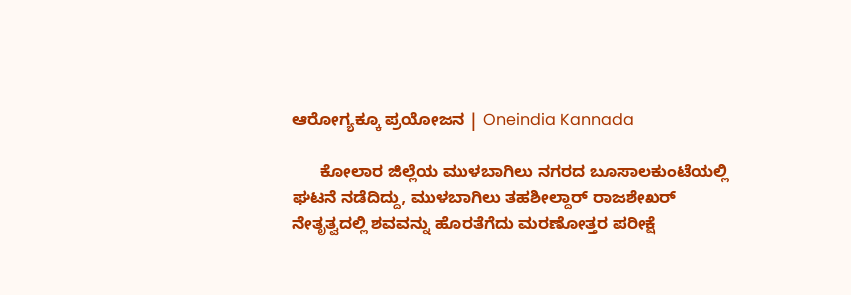ಆರೋಗ್ಯಕ್ಕೂ ಪ್ರಯೋಜನ | Oneindia Kannada

      ಕೋಲಾರ ಜಿಲ್ಲೆಯ ಮುಳಬಾಗಿಲು ನಗರದ ಬೂಸಾಲಕುಂಟೆಯಲ್ಲಿ ಘಟನೆ ನಡೆದಿದ್ದು, ಮುಳಬಾಗಿಲು ತಹಶೀಲ್ದಾರ್ ರಾಜಶೇಖರ್ ನೇತೃತ್ವದಲ್ಲಿ ಶವವನ್ನು ಹೊರತೆಗೆದು ಮರಣೋತ್ತರ ಪರೀಕ್ಷೆ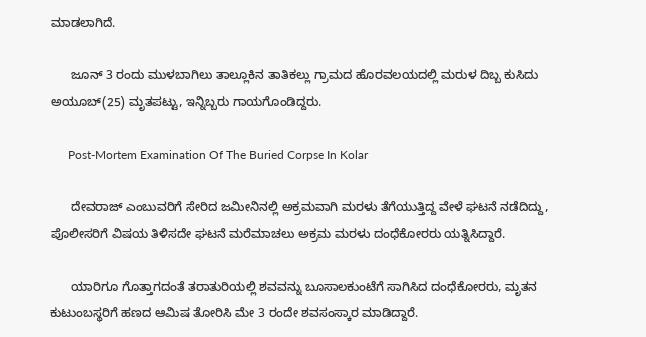ಮಾಡಲಾಗಿದೆ.

      ಜೂನ್ 3 ರಂದು ಮುಳಬಾಗಿಲು ತಾಲ್ಲೂಕಿನ ತಾತಿಕಲ್ಲು ಗ್ರಾಮದ ಹೊರವಲಯದಲ್ಲಿ ಮರುಳ ದಿಬ್ಬ ಕುಸಿದು ಅಯೂಬ್(25) ಮೃತಪಟ್ಟು, ಇನ್ನಿಬ್ಬರು ಗಾಯಗೊಂಡಿದ್ದರು.

      Post-Mortem Examination Of The Buried Corpse In Kolar

      ದೇವರಾಜ್ ಎಂಬುವರಿಗೆ ಸೇರಿದ ಜಮೀನಿನಲ್ಲಿ ಅಕ್ರಮವಾಗಿ ಮರಳು ತೆಗೆಯುತ್ತಿದ್ದ ವೇಳೆ ಘಟನೆ ನಡೆದಿದ್ದು, ಪೊಲೀಸರಿಗೆ ವಿಷಯ ತಿಳಿಸದೇ ಘಟನೆ ಮರೆಮಾಚಲು ಅಕ್ರಮ ಮರಳು ದಂಧೆಕೋರರು ಯತ್ನಿಸಿದ್ದಾರೆ.

      ಯಾರಿಗೂ ಗೊತ್ತಾಗದಂತೆ ತರಾತುರಿಯಲ್ಲಿ ಶವವನ್ನು ಬೂಸಾಲಕುಂಟೆಗೆ ಸಾಗಿಸಿದ ದಂಧೆಕೋರರು, ಮೃತನ ಕುಟುಂಬಸ್ಥರಿಗೆ ಹಣದ ಆಮಿಷ ತೋರಿಸಿ ಮೇ 3 ರಂದೇ ಶವಸಂಸ್ಕಾರ ಮಾಡಿದ್ದಾರೆ.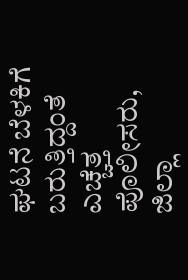ಘಟನೆ ಬೆಳಕಿಗೆ ಬರುತ್ತಿದ್ದಂತೆ ಎಚ್ಚೆತ್ತ ಪೊಲೀಸರು, ಜಿಲ್ಲಾ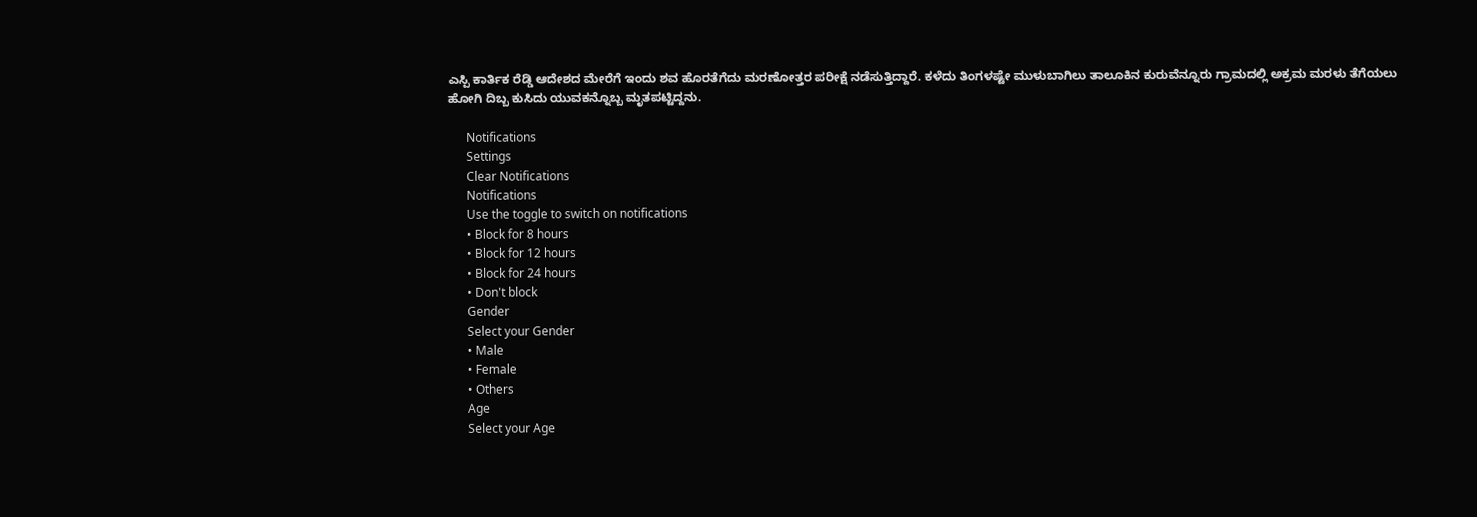ಎಸ್ಪಿ ಕಾರ್ತಿಕ ರೆಡ್ಡಿ ಆದೇಶದ ಮೇರೆಗೆ ಇಂದು ಶವ ಹೊರತೆಗೆದು ಮರಣೋತ್ತರ ಪರೀಕ್ಷೆ ನಡೆಸುತ್ತಿದ್ದಾರೆ. ಕಳೆದು ತಿಂಗಳಷ್ಟೇ ಮುಳುಬಾಗಿಲು ತಾಲೂಕಿನ ಕುರುವೆನ್ನೂರು ಗ್ರಾಮದಲ್ಲಿ ಅಕ್ರಮ ಮರಳು ತೆಗೆಯಲು ಹೋಗಿ ದಿಬ್ಬ ಕುಸಿದು ಯುವಕನ್ನೊಬ್ಬ ಮೃತಪಟ್ಟಿದ್ದನು.

      Notifications
      Settings
      Clear Notifications
      Notifications
      Use the toggle to switch on notifications
      • Block for 8 hours
      • Block for 12 hours
      • Block for 24 hours
      • Don't block
      Gender
      Select your Gender
      • Male
      • Female
      • Others
      Age
      Select your Age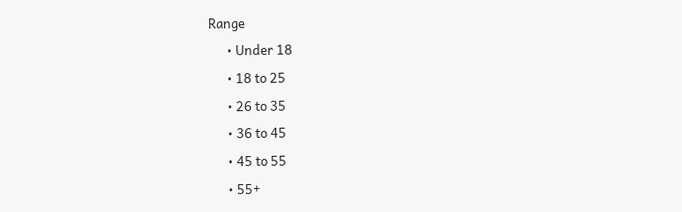Range
      • Under 18
      • 18 to 25
      • 26 to 35
      • 36 to 45
      • 45 to 55
      • 55+